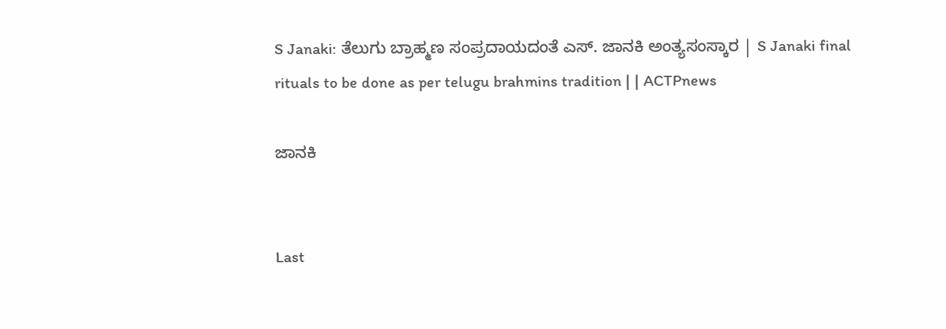S Janaki: ತೆಲುಗು ಬ್ರಾಹ್ಮಣ ಸಂಪ್ರದಾಯದಂತೆ ಎಸ್. ಜಾನಕಿ ಅಂತ್ಯಸಂಸ್ಕಾರ | S Janaki final rituals to be done as per telugu brahmins tradition | | ACTPnews

ಜಾನಕಿ


Last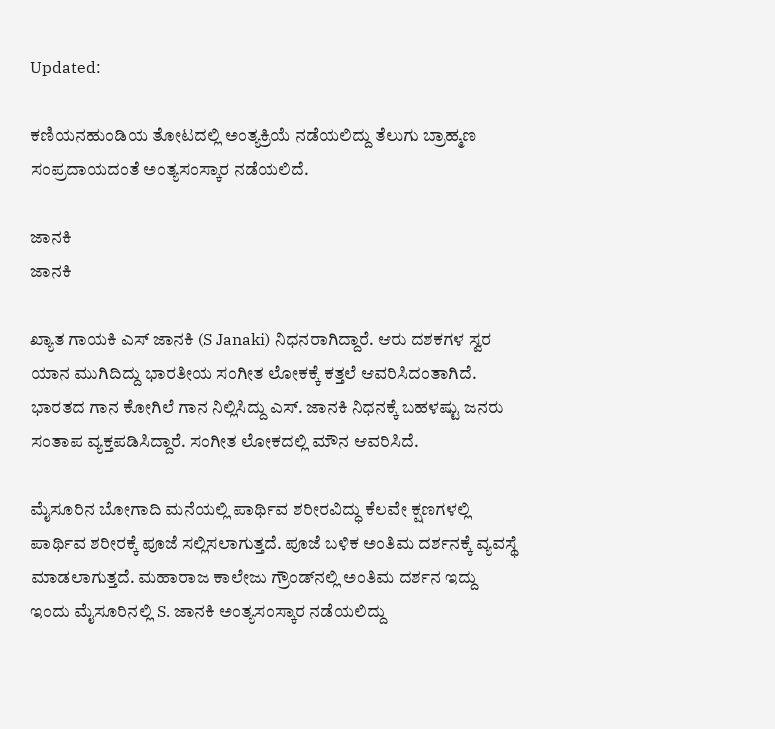Updated:

ಕಣಿಯನಹುಂಡಿಯ ತೋಟದಲ್ಲಿ ಅಂತ್ಯಕ್ರಿಯೆ ನಡೆಯಲಿದ್ದು ತೆಲುಗು ಬ್ರಾಹ್ಮಣ ಸಂಪ್ರದಾಯದಂತೆ ಅಂತ್ಯಸಂಸ್ಕಾರ ನಡೆಯಲಿದೆ.

ಜಾನಕಿ
ಜಾನಕಿ

ಖ್ಯಾತ ಗಾಯಕಿ ಎಸ್ ಜಾನಕಿ (S Janaki) ನಿಧನರಾಗಿದ್ದಾರೆ. ಆರು ದಶಕಗಳ ಸ್ವರ ಯಾನ ಮುಗಿದಿದ್ದು ಭಾರತೀಯ ಸಂಗೀತ ಲೋಕಕ್ಕೆ ಕತ್ತಲೆ ಆವರಿಸಿದಂತಾಗಿದೆ. ಭಾರತದ ಗಾನ ಕೋಗಿಲೆ ಗಾನ ನಿಲ್ಲಿಸಿದ್ದು ಎಸ್‌. ಜಾನಕಿ ನಿಧನಕ್ಕೆ ಬಹಳಷ್ಟು ಜನರು ಸಂತಾಪ ವ್ಯಕ್ತಪಡಿಸಿದ್ದಾರೆ. ಸಂಗೀತ ಲೋಕದಲ್ಲಿ ಮೌನ ಆವರಿಸಿದೆ.

ಮೈಸೂರಿನ ಬೋಗಾದಿ ಮನೆಯಲ್ಲಿ ಪಾರ್ಥಿವ ಶರೀರವಿದ್ಧು ಕೆಲವೇ ಕ್ಷಣಗಳಲ್ಲಿ ಪಾರ್ಥಿವ ಶರೀರಕ್ಕೆ ಪೂಜೆ ಸಲ್ಲಿಸಲಾಗುತ್ತದೆ. ಪೂಜೆ ಬಳಿಕ ಅಂತಿಮ ದರ್ಶನಕ್ಕೆ ವ್ಯವಸ್ಥೆ ಮಾಡಲಾಗುತ್ತದೆ. ಮಹಾರಾಜ ಕಾಲೇಜು ಗ್ರೌಂಡ್‌ನಲ್ಲಿ ಅಂತಿಮ ದರ್ಶನ ಇದ್ದು ಇಂದು ಮೈಸೂರಿನಲ್ಲಿ S. ಜಾನಕಿ ಅಂತ್ಯಸಂಸ್ಕಾರ ನಡೆಯಲಿದ್ದು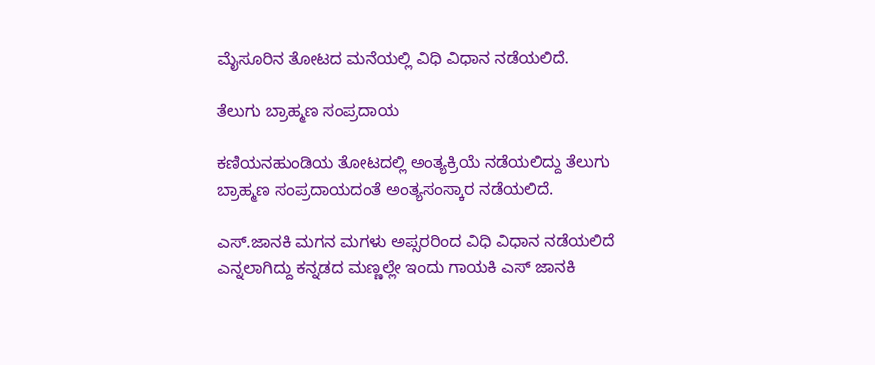ಮೈಸೂರಿನ ತೋಟದ ಮನೆಯಲ್ಲಿ ವಿಧಿ ವಿಧಾನ ನಡೆಯಲಿದೆ.

ತೆಲುಗು ಬ್ರಾಹ್ಮಣ ಸಂಪ್ರದಾಯ

ಕಣಿಯನಹುಂಡಿಯ ತೋಟದಲ್ಲಿ ಅಂತ್ಯಕ್ರಿಯೆ ನಡೆಯಲಿದ್ದು ತೆಲುಗು ಬ್ರಾಹ್ಮಣ ಸಂಪ್ರದಾಯದಂತೆ ಅಂತ್ಯಸಂಸ್ಕಾರ ನಡೆಯಲಿದೆ.

ಎಸ್.ಜಾನಕಿ ಮಗನ ಮಗಳು ಅಪ್ಸರರಿಂದ ವಿಧಿ ವಿಧಾನ ನಡೆಯಲಿದೆ ಎನ್ನಲಾಗಿದ್ದು ಕನ್ನಡದ ಮಣ್ಣಲ್ಲೇ ಇಂದು ಗಾಯಕಿ ಎಸ್ ಜಾನಕಿ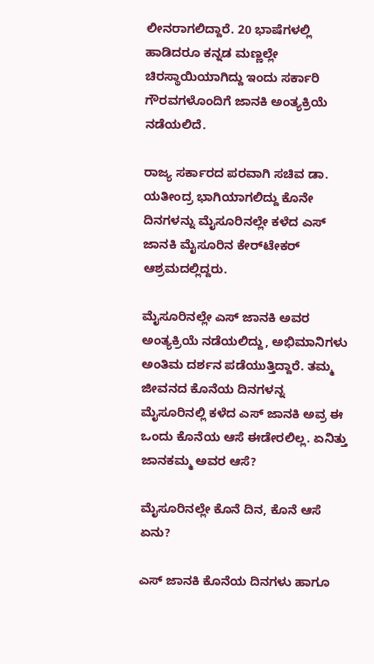ಲೀನರಾಗಲಿದ್ದಾರೆ. 20 ಭಾಷೆಗಳಲ್ಲಿ ಹಾಡಿದರೂ ಕನ್ನಡ ಮಣ್ಣಲ್ಲೇ ಚಿರಸ್ಥಾಯಿಯಾಗಿದ್ದು ಇಂದು ಸರ್ಕಾರಿ ಗೌರವಗಳೊಂದಿಗೆ ಜಾನಕಿ ಅಂತ್ಯಕ್ರಿಯೆ ನಡೆಯಲಿದೆ.

ರಾಜ್ಯ ಸರ್ಕಾರದ ಪರವಾಗಿ ಸಚಿವ ಡಾ. ಯತೀಂದ್ರ ಭಾಗಿಯಾಗಲಿದ್ದು ಕೊನೇ ದಿನಗಳನ್ನು ಮೈಸೂರಿನಲ್ಲೇ ಕಳೆದ ಎಸ್ ಜಾನಕಿ ಮೈಸೂರಿನ ಕೇರ್‌ಟೇಕರ್ ಆಶ್ರಮದಲ್ಲಿದ್ದರು.

ಮೈಸೂರಿನಲ್ಲೇ ಎಸ್ ಜಾನಕಿ ಅವರ ಅಂತ್ಯಕ್ರಿಯೆ ನಡೆಯಲಿದ್ದು, ಅಭಿಮಾನಿಗಳು ಅಂತಿಮ ದರ್ಶನ ಪಡೆಯುತ್ತಿದ್ದಾರೆ. ತಮ್ಮ ಜೀವನದ ಕೊನೆಯ ದಿನಗಳನ್ನ ಮೈಸೂರಿನಲ್ಲಿ ಕಳೆದ ಎಸ್ ಜಾನಕಿ ಅವ್ರ ಈ ಒಂದು ಕೊನೆಯ ಆಸೆ ಈಡೇರಲಿಲ್ಲ. ಏನಿತ್ತು ಜಾನಕಮ್ಮ ಅವರ ಆಸೆ?

ಮೈಸೂರಿನಲ್ಲೇ ಕೊನೆ ದಿನ, ಕೊನೆ ಆಸೆ ಏನು?

ಎಸ್ ಜಾನಕಿ ಕೊನೆಯ ದಿನಗಳು ಹಾಗೂ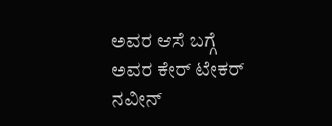ಅವರ ಆಸೆ ಬಗ್ಗೆ ಅವರ ಕೇರ್ ಟೇಕರ್ ನವೀನ್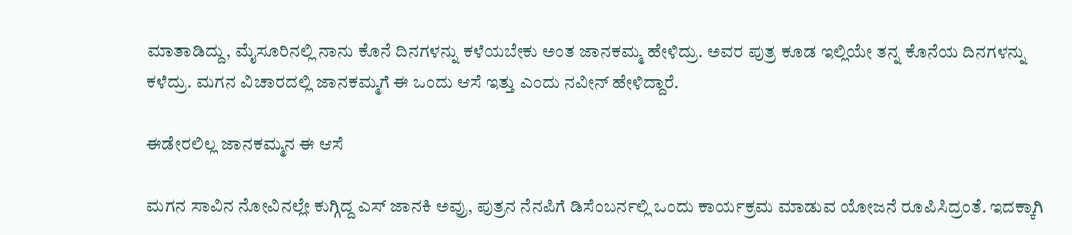ಮಾತಾಡಿದ್ದು, ಮೈಸೂರಿನಲ್ಲಿ ನಾನು ಕೊನೆ ದಿನಗಳನ್ನು ಕಳೆಯಬೇಕು ಅಂತ ಜಾನಕಮ್ಮ ಹೇಳಿದ್ರು. ಅವರ ಪುತ್ರ ಕೂಡ ಇಲ್ಲಿಯೇ ತನ್ನ ಕೊನೆಯ ದಿನಗಳನ್ನು ಕಳೆದ್ರು. ಮಗನ ವಿಚಾರದಲ್ಲಿ ಜಾನಕಮ್ಮಗೆ ಈ ಒಂದು ಆಸೆ ಇತ್ತು ಎಂದು ನವೀನ್ ಹೇಳಿದ್ದಾರೆ.

ಈಡೇರಲಿಲ್ಲ ಜಾನಕಮ್ಮನ ಈ ಆಸೆ

ಮಗನ ಸಾವಿನ ನೋವಿನಲ್ಲೇ ಕುಗ್ಗಿದ್ದ ಎಸ್ ಜಾನಕಿ ಅವ್ರು, ಪುತ್ರನ ನೆನಪಿಗೆ ಡಿಸೆಂಬರ್ನಲ್ಲಿ ಒಂದು ಕಾರ್ಯಕ್ರಮ ಮಾಡುವ ಯೋಜನೆ ರೂಪಿಸಿದ್ರಂತೆ. ಇದಕ್ಕಾಗಿ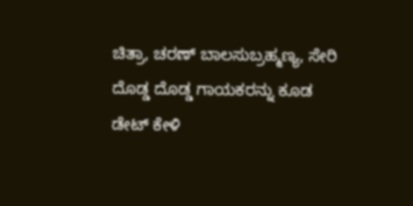ಚಿತ್ರಾ, ಚರಣ್ ಬಾಲಸುಬ್ರಹ್ಮಣ್ಯ, ಸೇರಿ ದೊಡ್ಡ ದೊಡ್ಡ ಗಾಯಕರನ್ನು ಕೂಡ ಡೇಟ್ ಕೇಳಿ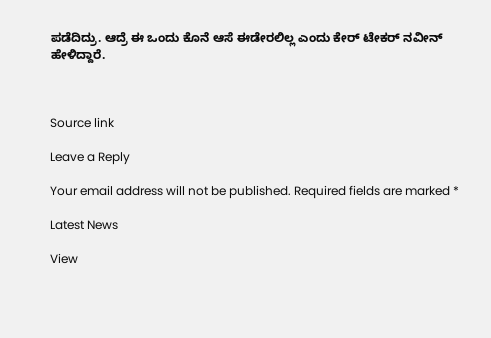ಪಡೆದಿದ್ರು. ಆದ್ರೆ ಈ ಒಂದು ಕೊನೆ ಆಸೆ ಈಡೇರಲಿಲ್ಲ ಎಂದು ಕೇರ್ ಟೇಕರ್ ನವೀನ್ ಹೇಳಿದ್ದಾರೆ.



Source link

Leave a Reply

Your email address will not be published. Required fields are marked *

Latest News

View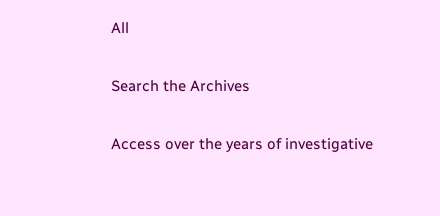All

Search the Archives

Access over the years of investigative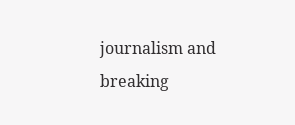journalism and breaking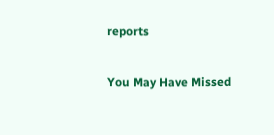reports

You May Have Missed